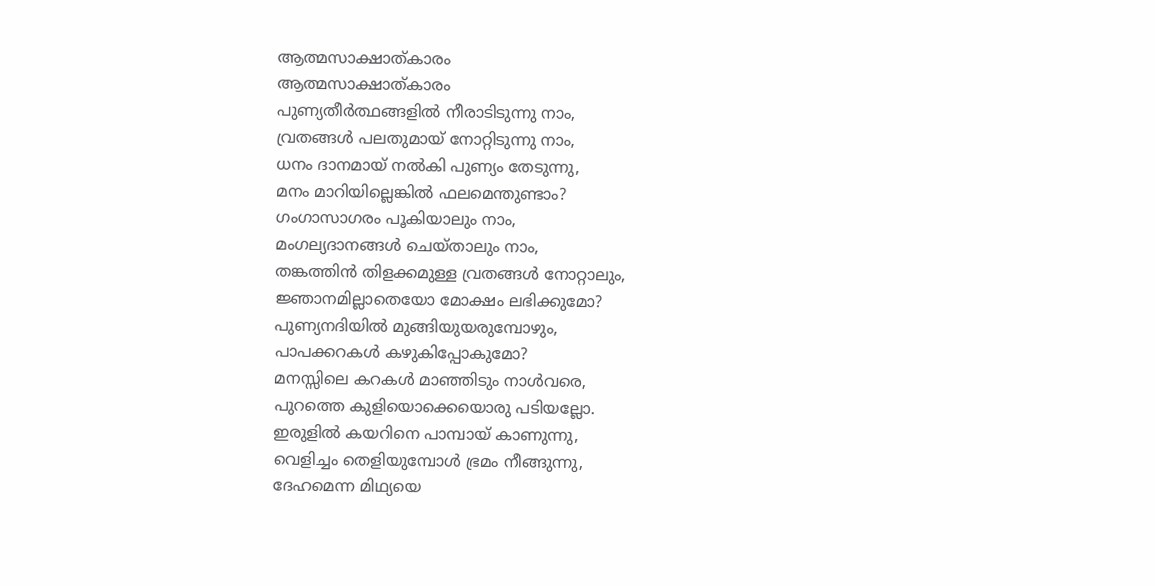ആത്മസാക്ഷാത്കാരം
ആത്മസാക്ഷാത്കാരം
പുണ്യതീർത്ഥങ്ങളിൽ നീരാടിടുന്നു നാം,
വ്രതങ്ങൾ പലതുമായ് നോറ്റിടുന്നു നാം,
ധനം ദാനമായ് നൽകി പുണ്യം തേടുന്നു,
മനം മാറിയില്ലെങ്കിൽ ഫലമെന്തുണ്ടാം?
ഗംഗാസാഗരം പൂകിയാലും നാം,
മംഗല്യദാനങ്ങൾ ചെയ്താലും നാം,
തങ്കത്തിൻ തിളക്കമുള്ള വ്രതങ്ങൾ നോറ്റാലും,
ജ്ഞാനമില്ലാതെയോ മോക്ഷം ലഭിക്കുമോ?
പുണ്യനദിയിൽ മുങ്ങിയുയരുമ്പോഴും,
പാപക്കറകൾ കഴുകിപ്പോകുമോ?
മനസ്സിലെ കറകൾ മാഞ്ഞിടും നാൾവരെ,
പുറത്തെ കുളിയൊക്കെയൊരു പടിയല്ലോ.
ഇരുളിൽ കയറിനെ പാമ്പായ് കാണുന്നു,
വെളിച്ചം തെളിയുമ്പോൾ ഭ്രമം നീങ്ങുന്നു,
ദേഹമെന്ന മിഥ്യയെ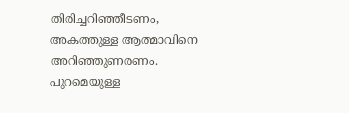തിരിച്ചറിഞ്ഞീടണം,
അകത്തുള്ള ആത്മാവിനെ അറിഞ്ഞുണരണം.
പുറമെയുള്ള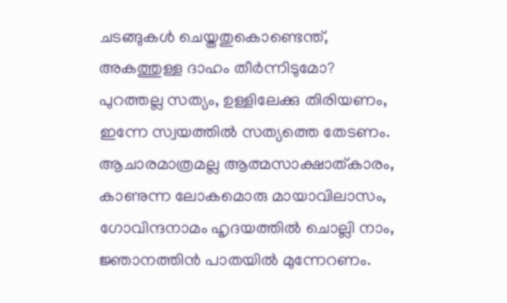ചടങ്ങുകൾ ചെയ്തതുകൊണ്ടെന്ത്,
അകത്തുള്ള ദാഹം തീർന്നിടുമോ?
പുറത്തല്ല സത്യം, ഉള്ളിലേക്കു തിരിയണം,
ഇന്നേ സ്വയത്തിൽ സത്യത്തെ തേടണം.
ആചാരമാത്രമല്ല ആത്മസാക്ഷാത്കാരം,
കാണുന്ന ലോകമൊരു മായാവിലാസം,
ഗോവിന്ദനാമം ഹൃദയത്തിൽ ചൊല്ലി നാം,
ജ്ഞാനത്തിൻ പാതയിൽ മുന്നേറണം.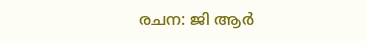രചന: ജി ആർ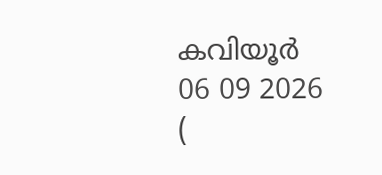കവിയൂർ
06 09 2026
(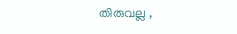തിരുവല്ല ,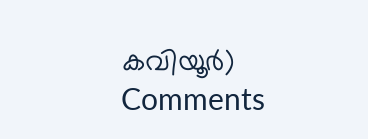കവിയൂർ)
Comments